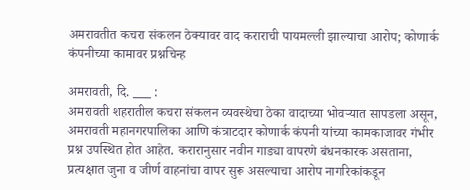अमरावतीत कचरा संकलन ठेक्यावर वाद कराराची पायमल्ली झाल्याचा आरोप; कोणार्क कंपनीच्या कामावर प्रश्नचिन्ह

अमरावती, दि. ___ :
अमरावती शहरातील कचरा संकलन व्यवस्थेचा ठेका वादाच्या भोवऱ्यात सापडला असून, अमरावती महानगरपालिका आणि कंत्राटदार कोणार्क कंपनी यांच्या कामकाजावर गंभीर प्रश्न उपस्थित होत आहेत. करारानुसार नवीन गाड्या वापरणे बंधनकारक असताना, प्रत्यक्षात जुना व जीर्ण वाहनांचा वापर सुरू असल्याचा आरोप नागरिकांकडून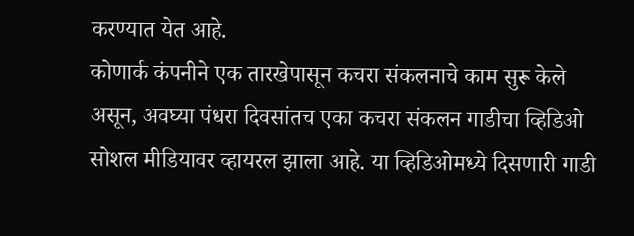करण्यात येत आहे.
कोणार्क कंपनीने एक तारखेपासून कचरा संकलनाचे काम सुरू केले असून, अवघ्या पंधरा दिवसांतच एका कचरा संकलन गाडीचा व्हिडिओ सोशल मीडियावर व्हायरल झाला आहे. या व्हिडिओमध्ये दिसणारी गाडी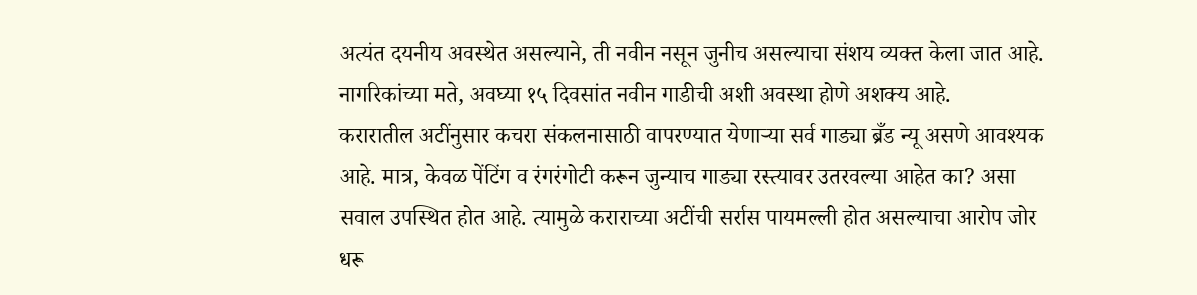अत्यंत दयनीय अवस्थेत असल्याने, ती नवीन नसून जुनीच असल्याचा संशय व्यक्त केला जात आहे. नागरिकांच्या मते, अवघ्या १५ दिवसांत नवीन गाडीची अशी अवस्था होणे अशक्य आहे.
करारातील अटींनुसार कचरा संकलनासाठी वापरण्यात येणाऱ्या सर्व गाड्या ब्रँड न्यू असणे आवश्यक आहे. मात्र, केवळ पेंटिंग व रंगरंगोटी करून जुन्याच गाड्या रस्त्यावर उतरवल्या आहेत का? असा सवाल उपस्थित होत आहे. त्यामुळे कराराच्या अटींची सर्रास पायमल्ली होत असल्याचा आरोप जोर धरू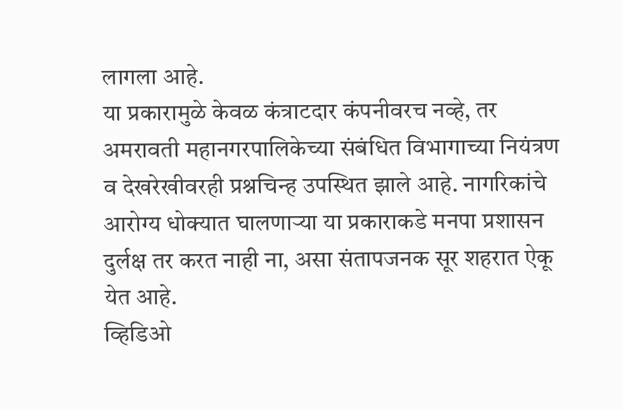लागला आहे.
या प्रकारामुळे केवळ कंत्राटदार कंपनीवरच नव्हे, तर अमरावती महानगरपालिकेच्या संबंधित विभागाच्या नियंत्रण व देखरेखीवरही प्रश्नचिन्ह उपस्थित झाले आहे. नागरिकांचे आरोग्य धोक्यात घालणाऱ्या या प्रकाराकडे मनपा प्रशासन दुर्लक्ष तर करत नाही ना, असा संतापजनक सूर शहरात ऐकू येत आहे.
व्हिडिओ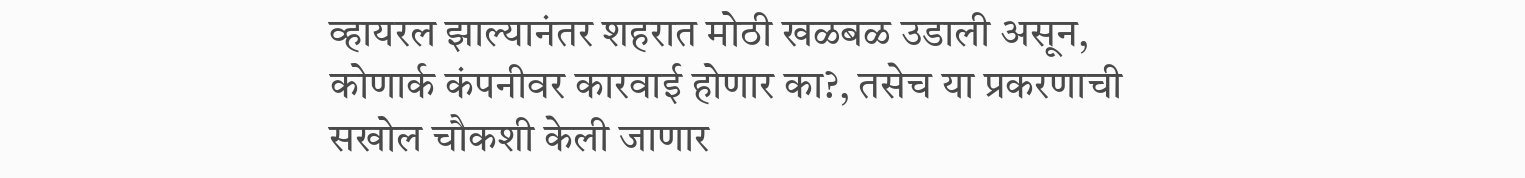व्हायरल झाल्यानंतर शहरात मोठी खळबळ उडाली असून, कोणार्क कंपनीवर कारवाई होणार का?, तसेच या प्रकरणाची सखोल चौकशी केली जाणार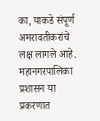का, याकडे संपूर्ण अमरावतीकरांचे लक्ष लागले आहे. महानगरपालिका प्रशासन या प्रकरणात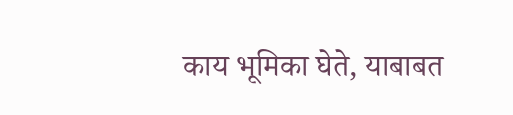काय भूमिका घेते, याबाबत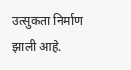उत्सुकता निर्माण झाली आहे.